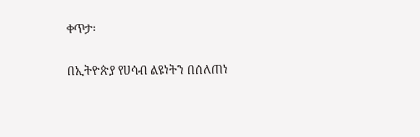ቀጥታ፡

በኢትዮጵያ የሀሳብ ልዩነትን በሰለጠነ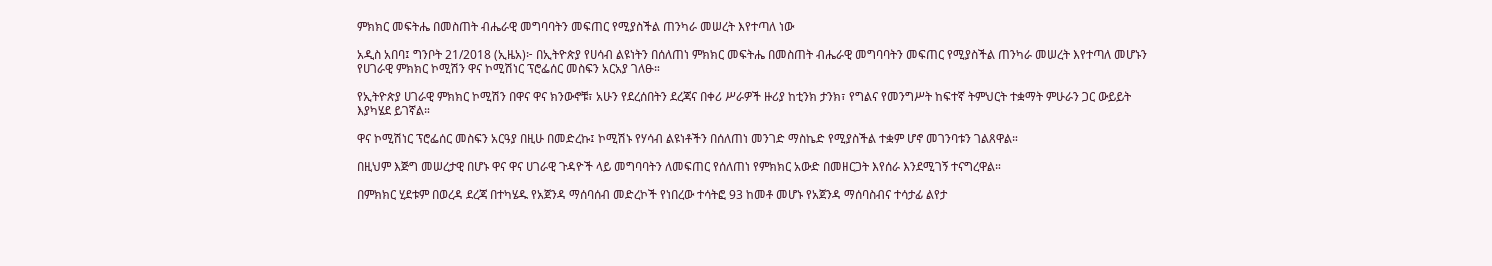ምክክር መፍትሔ በመስጠት ብሔራዊ መግባባትን መፍጠር የሚያስችል ጠንካራ መሠረት እየተጣለ ነው

አዲስ አበባ፤ ግንቦት 21/2018 (ኢዜአ)፦ በኢትዮጵያ የሀሳብ ልዩነትን በሰለጠነ ምክክር መፍትሔ በመስጠት ብሔራዊ መግባባትን መፍጠር የሚያስችል ጠንካራ መሠረት እየተጣለ መሆኑን የሀገራዊ ምክክር ኮሚሽን ዋና ኮሚሽነር ፕሮፌሰር መስፍን አርአያ ገለፁ።

የኢትዮጵያ ሀገራዊ ምክክር ኮሚሽን በዋና ዋና ክንውኖቹ፣ አሁን የደረሰበትን ደረጃና በቀሪ ሥራዎች ዙሪያ ከቲንክ ታንክ፣ የግልና የመንግሥት ከፍተኛ ትምህርት ተቋማት ምሁራን ጋር ውይይት እያካሄደ ይገኛል።

ዋና ኮሚሽነር ፕሮፌሰር መስፍን አርዓያ በዚሁ በመድረኩ፤ ኮሚሽኑ የሃሳብ ልዩነቶችን በሰለጠነ መንገድ ማስኬድ የሚያስችል ተቋም ሆኖ መገንባቱን ገልጸዋል።

በዚህም እጅግ መሠረታዊ በሆኑ ዋና ዋና ሀገራዊ ጉዳዮች ላይ መግባባትን ለመፍጠር የሰለጠነ የምክክር አውድ በመዘርጋት እየሰራ እንደሚገኝ ተናግረዋል።

በምክክር ሂደቱም በወረዳ ደረጃ በተካሄዱ የአጀንዳ ማሰባሰብ መድረኮች የነበረው ተሳትፎ 93 ከመቶ መሆኑ የአጀንዳ ማሰባስብና ተሳታፊ ልየታ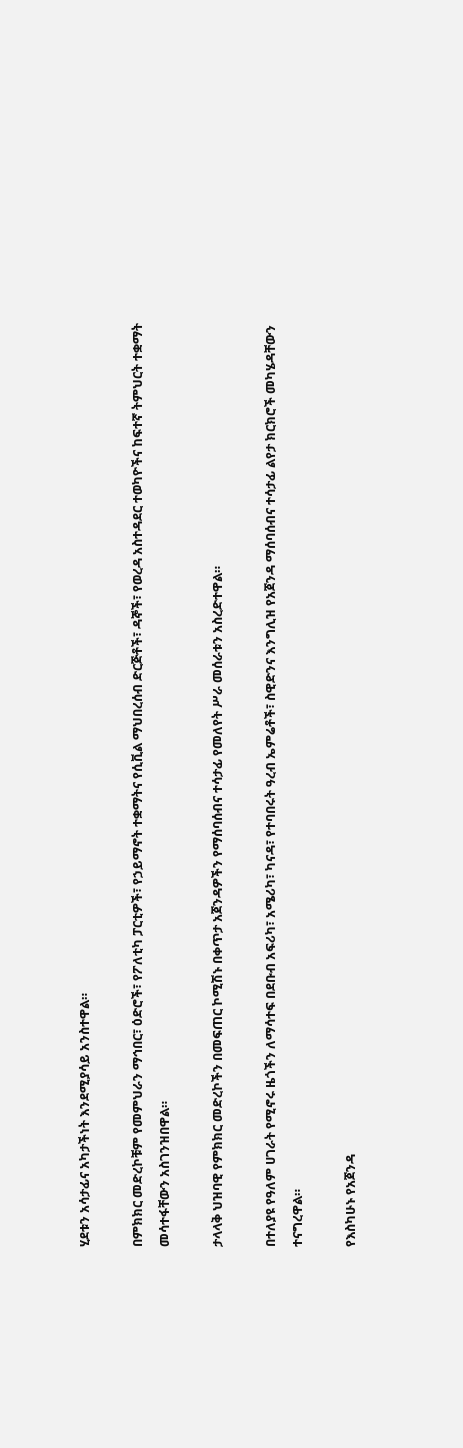ሂደቱን አሳታፊና አካታችነት እንደሚያሳይ አንስተዋል።

በምክክር መድረኮቹም የመምህራን ማኅበር፣ ዕድሮች፣ የፖለቲካ ፓርቲዎች፣ የኃይማኖት ተቋማትና የሲቪል ማህበረሰብ ድርጅቶች፣ ዳኞች፣ የወረዳ አስተዳደር ተወካዮችና ከፍተኛ ትምህርት ተቋማት መሳተፋቸውን አስገንዝበዋል።

ታላላቅ ህዝባዊ የምክክር መድረኮችን በመፍጠር ኮሚሽኑ በቀጥታ አጀንዳዎችን የማሰባሰብና ተሳታፊ የመለየት ሥራ መሰራቱን አስረድተዋል።

በተለያዩ የዓለም ሀገራት የሚኖሩ ዜጎችን ለማሳተፍ በደቡብ አፍሪካ፣ አሜሪካ፣ ካናዳ፣ የተባበሩት ዓረብ ኤምሬቶች፣ ስዊድንና እንግሊዝ የአጀንዳ ማሰባሰብና ተሳታፊ ልየታ ክርክሮች መካሄዳቸውን ተናግረዋል።

የእስካሁኑ የአጀንዳ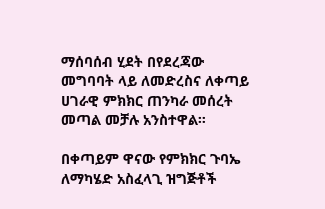ማሰባሰብ ሂደት በየደረጃው መግባባት ላይ ለመድረስና ለቀጣይ ሀገራዊ ምክክር ጠንካራ መሰረት መጣል መቻሉ አንስተዋል።

በቀጣይም ዋናው የምክክር ጉባኤ ለማካሄድ አስፈላጊ ዝግጅቶች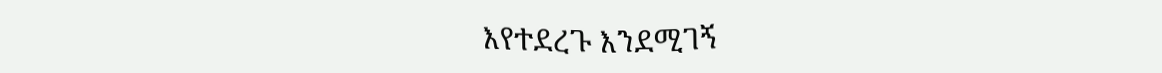እየተደረጉ እንደሚገኝ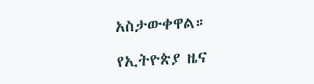አስታውቀዋል።

የኢትዮጵያ ዜና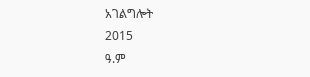አገልግሎት
2015
ዓ.ም